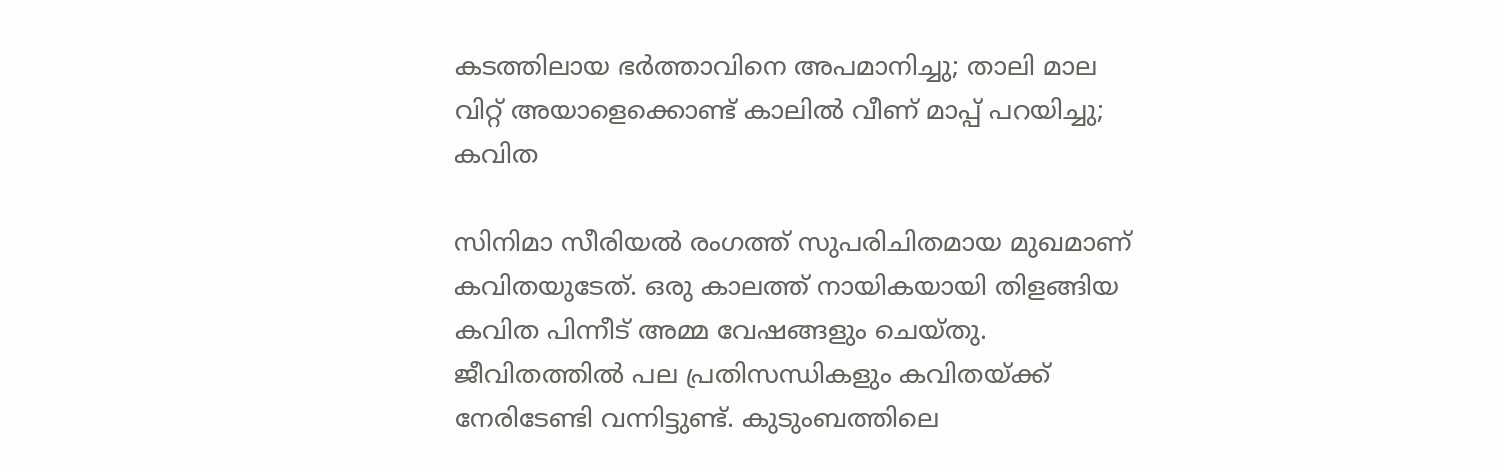കടത്തിലായ ഭർത്താവിനെ അപമാനിച്ചു; താലി മാല വിറ്റ് അയാളെക്കൊണ്ട് കാലിൽ വീണ് മാപ്പ് പറയിച്ചു; കവിത

സിനിമാ സീരിയൽ രംഗത്ത് സുപരിചിതമായ മുഖമാണ് കവിതയുടേത്. ഒരു കാലത്ത് നായികയായി തിളങ്ങിയ കവിത പിന്നീട് അമ്മ വേഷങ്ങളും ചെയ്തു. ജീവിതത്തിൽ പല പ്രതിസന്ധികളും കവിതയ്ക്ക് നേരിടേണ്ടി വന്നിട്ടുണ്ട്. കുടുംബത്തിലെ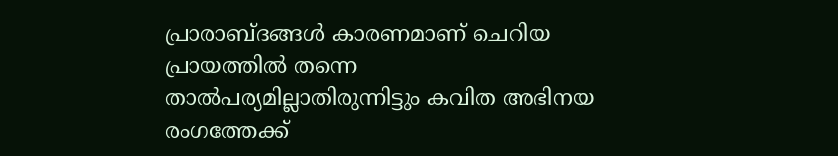പ്രാരാബ്ദങ്ങൾ കാരണമാണ് ചെറിയ പ്രായത്തിൽ തന്നെ താൽപര്യമില്ലാതിരുന്നിട്ടും കവിത അഭിനയ രംഗത്തേക്ക്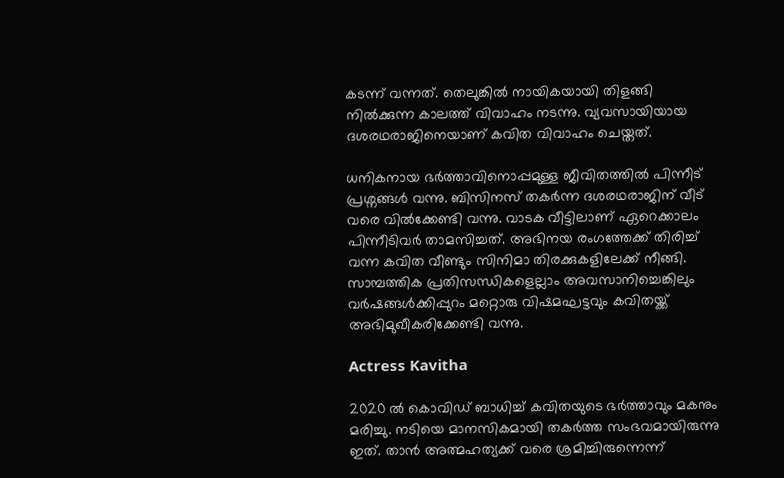കടന്ന് വന്നത്. തെലുങ്കിൽ നായികയായി തിളങ്ങി നിൽക്കുന്ന കാലത്ത് വിവാഹം നടന്നു. വ്യവസായിയായ ദശരഥരാജിനെയാണ് കവിത വിവാഹം ചെയ്തത്.

ധനികനായ ഭർത്താവിനൊപ്പമുള്ള ജീവിതത്തിൽ പിന്നീട് പ്രശ്നങ്ങൾ വന്നു. ബിസിനസ് തകർന്ന ദശരഥരാജിന് വീട് വരെ വിൽക്കേണ്ടി വന്നു. വാടക വീട്ടിലാണ് ഏറെക്കാലം പിന്നീടിവർ താമസിച്ചത്. അഭിനയ രംഗത്തേക്ക് തിരിച്ച് വന്ന കവിത വീണ്ടും സിനിമാ തിരക്കുകളിലേക്ക് നീങ്ങി. സാമ്പത്തിക പ്രതിസന്ധികളെല്ലാം അവസാനിച്ചെങ്കിലും വർഷങ്ങൾക്കിപ്പുറം മറ്റൊരു വിഷമഘട്ടവും കവിതയ്ക്ക് അഭിമുഖീകരിക്കേണ്ടി വന്നു.

Actress Kavitha

2020 ൽ കൊവിഡ് ബാധിച്ച് കവിതയുടെ ഭർത്താവും മകനും മരിച്ചു. നടിയെ മാനസികമായി തകർത്ത സംഭവമായിരുന്നു ഇത്. താൻ അത്മഹത്യക്ക് വരെ ശ്രമിച്ചിരുന്നെന്ന്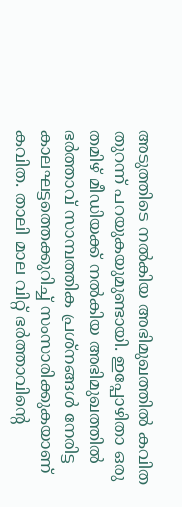അടുത്തിടെ നൽകിയ അഭിമുഖത്തിൽ കവിത തുറന്ന് പറയുകയുമുണ്ടായി. ഇപ്പോഴിതാ ഒരു തമിഴ് മീഡിയക്ക് നൽകിയ അഭിമുഖത്തിൽ ഭർത്താവ് സാമ്പത്തിക പ്രശ്നങ്ങൾ നേരിട്ട കാലഘട്ടത്തെക്കുറിച്ച് സംസാരിക്കുകയാണ് കവിത. താലി മാല വിറ്റ് ഭർത്താവിന്റെ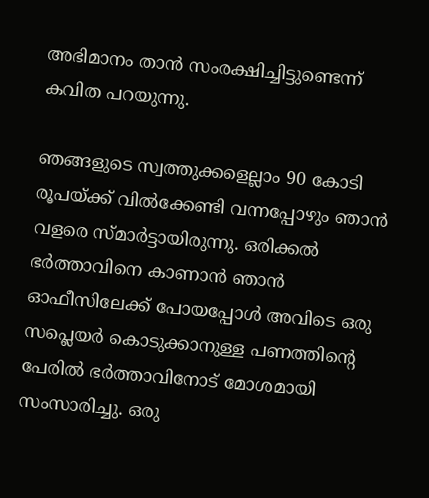അഭിമാനം താൻ സംരക്ഷിച്ചിട്ടുണ്ടെന്ന് കവിത പറയുന്നു.

ഞങ്ങളുടെ സ്വത്തുക്കളെല്ലാം 90 കോടി രൂപയ്ക്ക് വിൽക്കേണ്ടി വന്നപ്പോഴും ഞാൻ വളരെ സ്മാർട്ടായിരുന്നു. ഒരിക്കൽ ഭർത്താവിനെ കാണാൻ ഞാൻ ഓഫീസിലേക്ക് പോയപ്പോൾ അവിടെ ഒരു സപ്ലെയർ കൊടുക്കാനുള്ള പണത്തിന്റെ പേരിൽ ഭർത്താവിനോട് മോശമായി സംസാരിച്ചു. ഒരു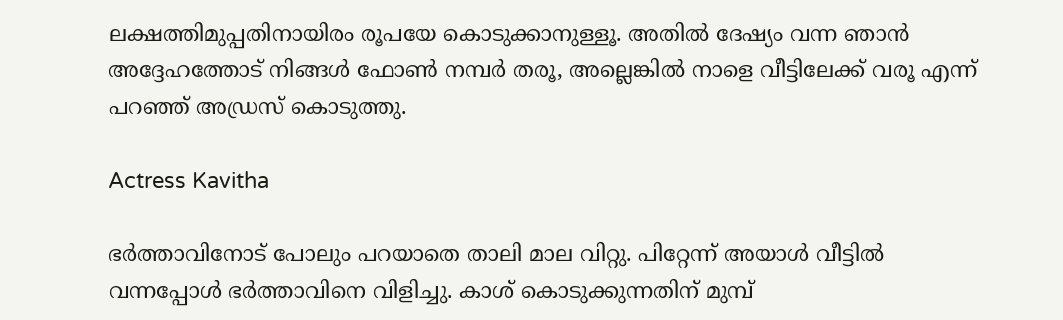ലക്ഷത്തിമുപ്പതിനായിരം രൂപയേ കൊടുക്കാനുള്ളൂ. അതിൽ ദേഷ്യം വന്ന ഞാൻ അദ്ദേഹത്തോട് നിങ്ങൾ ഫോൺ നമ്പർ തരൂ, അല്ലെങ്കിൽ നാളെ വീട്ടിലേക്ക് വരൂ എന്ന് പറഞ്ഞ് അഡ്രസ് കൊടുത്തു.

Actress Kavitha

ഭർത്താവിനോട് പോലും പറയാതെ താലി മാല വിറ്റു. പിറ്റേന്ന് അയാൾ വീട്ടിൽ വന്നപ്പോൾ ഭർത്താവിനെ വിളിച്ചു. കാശ് കൊടുക്കുന്നതിന് മുമ്പ്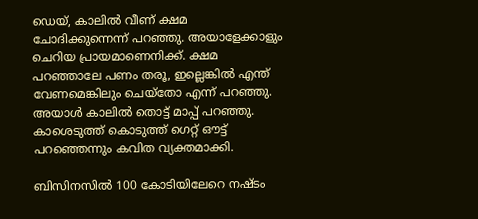ഡ‍െയ്, കാലിൽ വീണ് ക്ഷമ ചോദിക്കുന്നെന്ന് പറഞ്ഞു. അയാളേക്കാളും ചെറിയ പ്രായമാണെനിക്ക്. ക്ഷമ പറഞ്ഞാലേ പണം തരൂ, ഇല്ലെങ്കിൽ എന്ത് വേണമെങ്കിലും ചെയ്തോ എന്ന് പറഞ്ഞു. അയാൾ കാലിൽ തൊട്ട് മാപ്പ് പറഞ്ഞു. കാശെടുത്ത് കൊടുത്ത് ഗെറ്റ് ഔട്ട് പറഞ്ഞെന്നും കവിത വ്യക്തമാക്കി.

ബിസിനസിൽ 100 കോടിയിലേറെ നഷ്ടം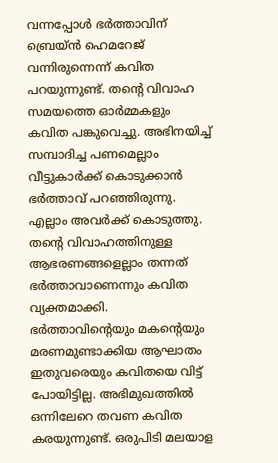വന്നപ്പോൾ ഭർത്താവിന് ബ്രെയ്ൻ ഹെമറേജ് വന്നിരുന്നെന്ന് കവിത പറയുന്നുണ്ട്. തന്റെ വിവാഹ സമയത്തെ ഓർമ്മകളും കവിത പങ്കുവെച്ചു. അഭിനയിച്ച് സമ്പാദിച്ച പണമെല്ലാം വീട്ടുകാർക്ക് കൊടുക്കാൻ ഭർത്താവ് പറഞ്ഞിരുന്നു. എല്ലാം അവർക്ക് കൊടുത്തു. തന്റെ വിവാഹത്തിനുള്ള ആഭരണങ്ങളെല്ലാം തന്നത് ഭർത്താവാണെന്നും കവിത വ്യക്തമാക്കി. ഭർത്താവിന്റെയും മകന്റെയും മരണമുണ്ടാക്കിയ ആഘാതം ഇതുവരെയും കവിതയെ വിട്ട് പോയിട്ടില്ല. അഭിമുഖത്തിൽ ഒന്നിലേറെ തവണ കവിത കരയുന്നുണ്ട്. ഒരുപിടി മലയാള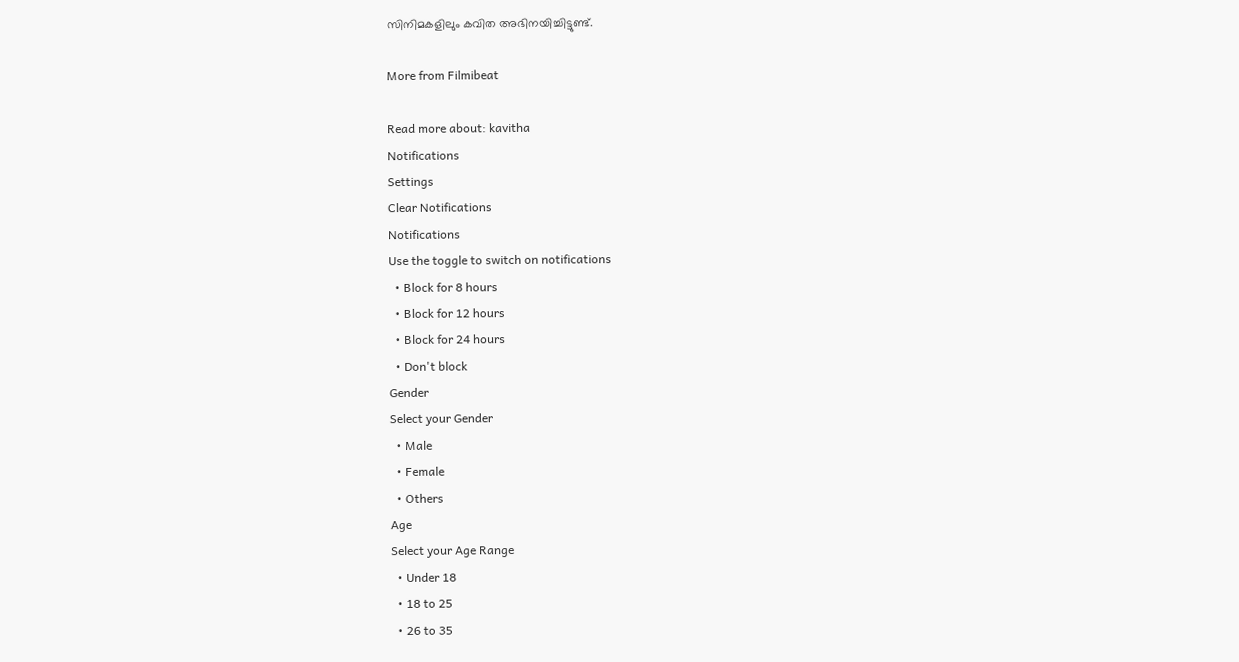സിനിമകളിലും കവിത അഭിനയിച്ചിട്ടുണ്ട്.

More from Filmibeat

Read more about: kavitha
Notifications
Settings
Clear Notifications
Notifications
Use the toggle to switch on notifications
  • Block for 8 hours
  • Block for 12 hours
  • Block for 24 hours
  • Don't block
Gender
Select your Gender
  • Male
  • Female
  • Others
Age
Select your Age Range
  • Under 18
  • 18 to 25
  • 26 to 35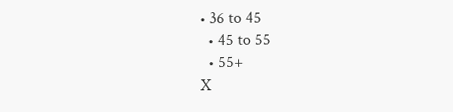• 36 to 45
  • 45 to 55
  • 55+
X